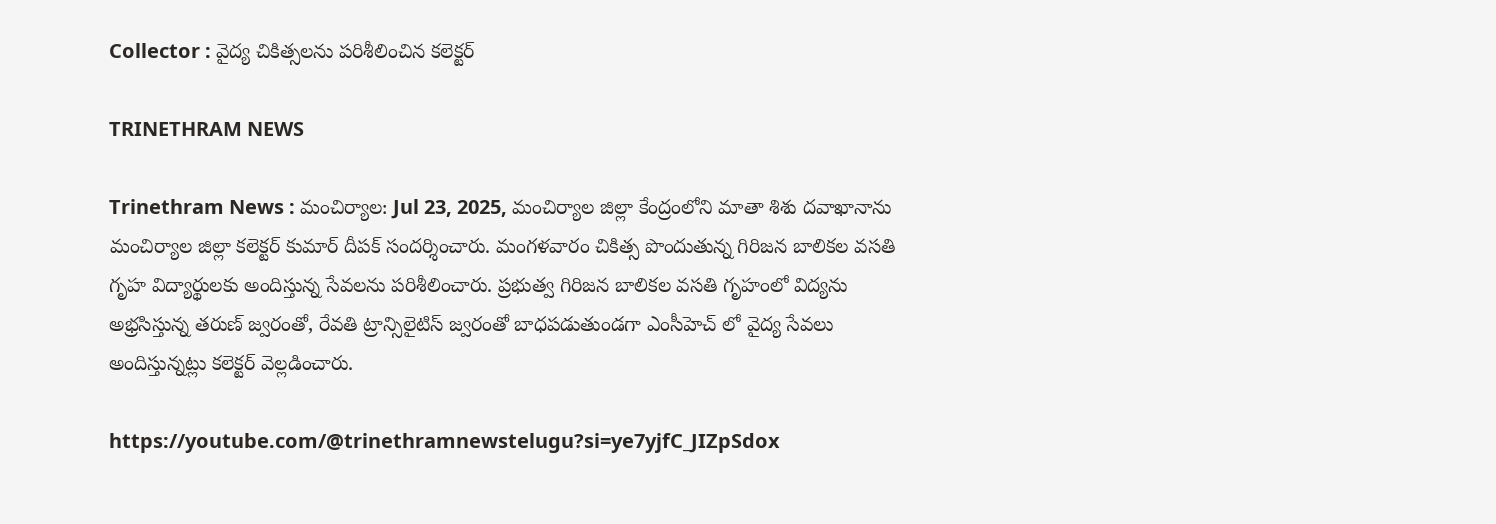Collector : వైద్య చికిత్సలను పరిశీలించిన కలెక్టర్

TRINETHRAM NEWS

Trinethram News : మంచిర్యాల: Jul 23, 2025, మంచిర్యాల జిల్లా కేంద్రంలోని మాతా శిశు దవాఖానాను మంచిర్యాల జిల్లా కలెక్టర్ కుమార్ దీపక్ సందర్శించారు. మంగళవారం చికిత్స పొందుతున్న గిరిజన బాలికల వసతి గృహ విద్యార్థులకు అందిస్తున్న సేవలను పరిశీలించారు. ప్రభుత్వ గిరిజన బాలికల వసతి గృహంలో విద్యను అభ్రసిస్తున్న తరుణ్ జ్వరంతో, రేవతి ట్రాన్సిలైటిస్ జ్వరంతో బాధపడుతుండగా ఎంసీహెచ్ లో వైద్య సేవలు అందిస్తున్నట్లు కలెక్టర్ వెల్లడించారు.

https://youtube.com/@trinethramnewstelugu?si=ye7yjfC_JIZpSdox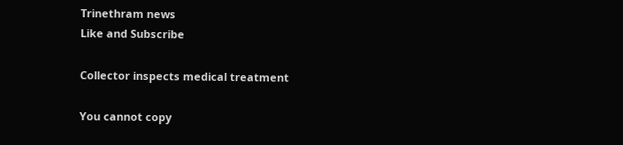Trinethram news
Like and Subscribe

Collector inspects medical treatment

You cannot copy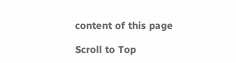content of this page

Scroll to Top